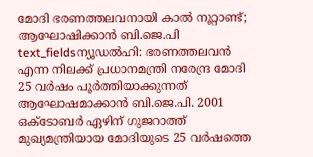മോദി ഭരണത്തലവനായി കാൽ നൂറ്റാണ്ട്; ആഘോഷിക്കാൻ ബി.ജെ.പി
text_fieldsന്യൂഡൽഹി: ഭരണത്തലവൻ എന്ന നിലക്ക് പ്രധാനമന്ത്രി നരേന്ദ്ര മോദി 25 വർഷം പൂർത്തിയാക്കുന്നത് ആഘോഷമാക്കാൻ ബി.ജെ.പി. 2001 ഒക്ടോബർ ഏഴിന് ഗുജറാത്ത് മുഖ്യമന്ത്രിയായ മോദിയുടെ 25 വർഷത്തെ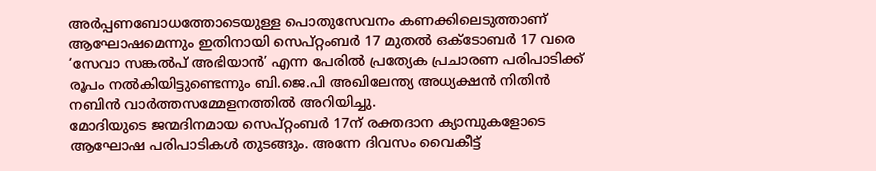അർപ്പണബോധത്തോടെയുള്ള പൊതുസേവനം കണക്കിലെടുത്താണ് ആഘോഷമെന്നും ഇതിനായി സെപ്റ്റംബർ 17 മുതൽ ഒക്ടോബർ 17 വരെ ‘സേവാ സങ്കൽപ് അഭിയാൻ’ എന്ന പേരിൽ പ്രത്യേക പ്രചാരണ പരിപാടിക്ക് രൂപം നൽകിയിട്ടുണ്ടെന്നും ബി.ജെ.പി അഖിലേന്ത്യ അധ്യക്ഷൻ നിതിൻ നബിൻ വാർത്തസമ്മേളനത്തിൽ അറിയിച്ചു.
മോദിയുടെ ജന്മദിനമായ സെപ്റ്റംബർ 17ന് രക്തദാന ക്യാമ്പുകളോടെ ആഘോഷ പരിപാടികൾ തുടങ്ങും. അന്നേ ദിവസം വൈകീട്ട്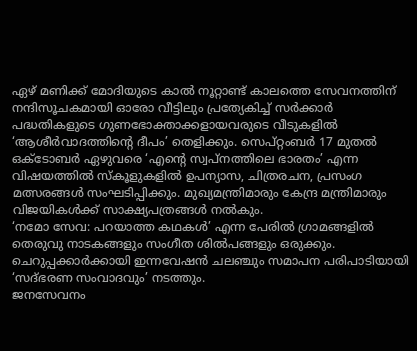ഏഴ് മണിക്ക് മോദിയുടെ കാൽ നൂറ്റാണ്ട് കാലത്തെ സേവനത്തിന് നന്ദിസൂചകമായി ഓരോ വീട്ടിലും പ്രത്യേകിച്ച് സർക്കാർ പദ്ധതികളുടെ ഗുണഭോക്താക്കളായവരുടെ വീടുകളിൽ ‘ആശീർവാദത്തിന്റെ ദീപം’ തെളിക്കും. സെപ്റ്റംബർ 17 മുതൽ ഒക്ടോബർ ഏഴുവരെ ‘എന്റെ സ്വപ്നത്തിലെ ഭാരതം’ എന്ന വിഷയത്തിൽ സ്കൂളുകളിൽ ഉപന്യാസ, ചിത്രരചന, പ്രസംഗ മത്സരങ്ങൾ സംഘടിപ്പിക്കും. മുഖ്യമന്ത്രിമാരും കേന്ദ്ര മന്ത്രിമാരും വിജയികൾക്ക് സാക്ഷ്യപത്രങ്ങൾ നൽകും.
‘നമോ സേവ: പറയാത്ത കഥകൾ’ എന്ന പേരിൽ ഗ്രാമങ്ങളിൽ തെരുവു നാടകങ്ങളും സംഗീത ശിൽപങ്ങളും ഒരുക്കും. ചെറുപ്പക്കാർക്കായി ഇന്നവേഷൻ ചലഞ്ചും സമാപന പരിപാടിയായി ‘സദ്ഭരണ സംവാദവും’ നടത്തും.
ജനസേവനം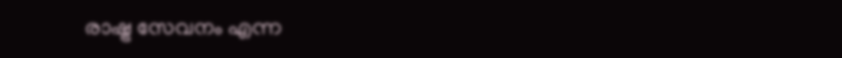രാഷ്ട്ര സേവനം എന്ന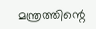മന്ത്രത്തിന്റെ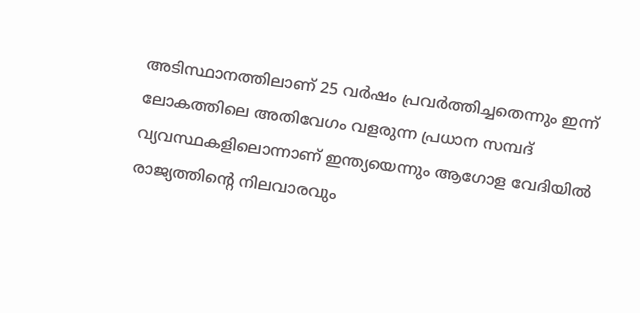അടിസ്ഥാനത്തിലാണ് 25 വർഷം പ്രവർത്തിച്ചതെന്നും ഇന്ന് ലോകത്തിലെ അതിവേഗം വളരുന്ന പ്രധാന സമ്പദ് വ്യവസ്ഥകളിലൊന്നാണ് ഇന്ത്യയെന്നും ആഗോള വേദിയിൽ രാജ്യത്തിന്റെ നിലവാരവും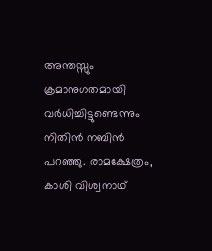അന്തസ്സും ക്രമാനുഗതമായി വർധിച്ചിട്ടുണ്ടെന്നും നിതിൻ നബിൻ പറഞ്ഞു. രാമക്ഷേത്രം, കാശി വിശ്വനാഥ്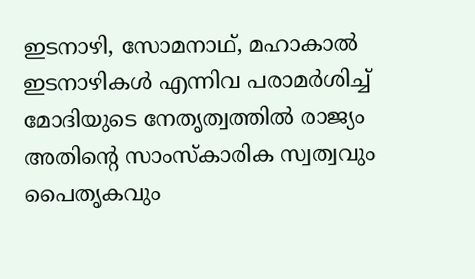ഇടനാഴി, സോമനാഥ്, മഹാകാൽ ഇടനാഴികൾ എന്നിവ പരാമർശിച്ച് മോദിയുടെ നേതൃത്വത്തിൽ രാജ്യം അതിന്റെ സാംസ്കാരിക സ്വത്വവും പൈതൃകവും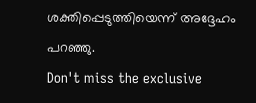ശക്തിപ്പെടുത്തിയെന്ന് അദ്ദേഹം പറഞ്ഞു.
Don't miss the exclusive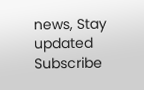news, Stay updated
Subscribe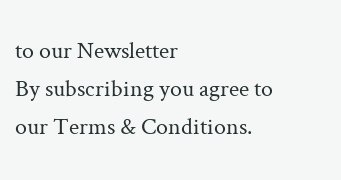to our Newsletter
By subscribing you agree to our Terms & Conditions.